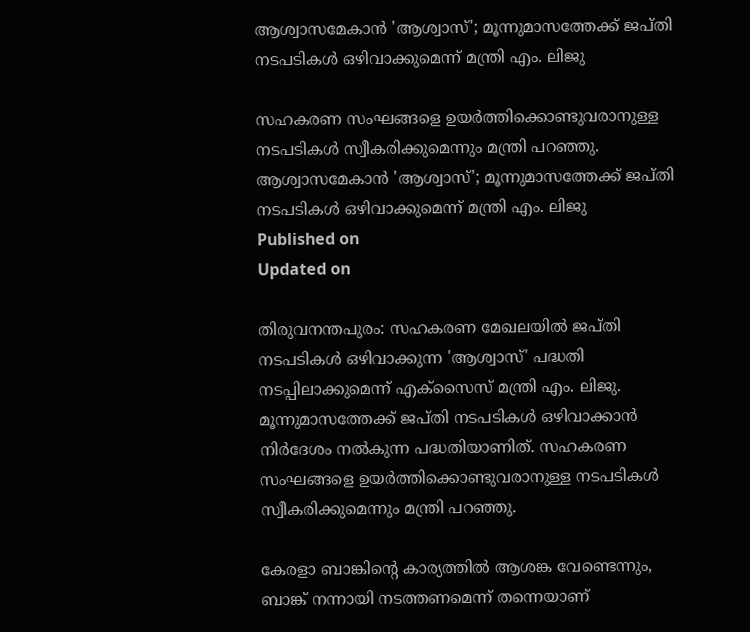ആശ്വാസമേകാൻ 'ആശ്വാസ്'; മൂന്നുമാസത്തേക്ക് ജപ്തി നടപടികൾ ഒഴിവാക്കുമെന്ന് മന്ത്രി എം. ലിജു

സഹകരണ സംഘങ്ങളെ ഉയർത്തിക്കൊണ്ടുവരാനുള്ള നടപടികൾ സ്വീകരിക്കുമെന്നും മന്ത്രി പറഞ്ഞു.
ആശ്വാസമേകാൻ 'ആശ്വാസ്'; മൂന്നുമാസത്തേക്ക് ജപ്തി നടപടികൾ ഒഴിവാക്കുമെന്ന് മന്ത്രി എം. ലിജു
Published on
Updated on

തിരുവനന്തപുരം: സഹകരണ മേഖലയിൽ ജപ്തി നടപടികൾ ഒഴിവാക്കുന്ന 'ആശ്വാസ്' പദ്ധതി നടപ്പിലാക്കുമെന്ന് എക്സൈസ് മന്ത്രി എം. ലിജു. മൂന്നുമാസത്തേക്ക് ജപ്തി നടപടികൾ ഒഴിവാക്കാൻ നിർദേശം നൽകുന്ന പദ്ധതിയാണിത്. സഹകരണ സംഘങ്ങളെ ഉയർത്തിക്കൊണ്ടുവരാനുള്ള നടപടികൾ സ്വീകരിക്കുമെന്നും മന്ത്രി പറഞ്ഞു.

കേരളാ ബാങ്കിൻ്റെ കാര്യത്തിൽ ആശങ്ക വേണ്ടെന്നും, ബാങ്ക് നന്നായി നടത്തണമെന്ന് തന്നെയാണ്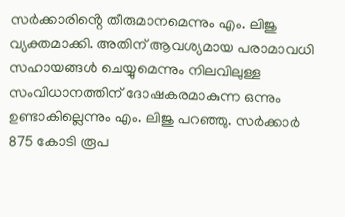സർക്കാരിൻ്റെ തീരുമാനമെന്നും എം. ലിജു വ്യക്തമാക്കി. അതിന് ആവശ്യമായ പരാമാവധി സഹായങ്ങൾ ചെയ്യുമെന്നും നിലവിലുള്ള സംവിധാനത്തിന് ദോഷകരമാകുന്ന ഒന്നും ഉണ്ടാകില്ലെന്നും എം. ലിജു പറഞ്ഞു. സർക്കാർ 875 കോടി രൂപ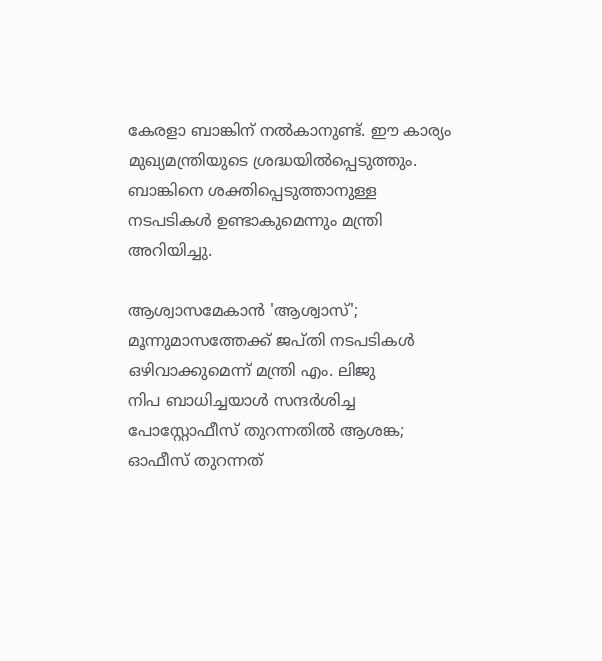കേരളാ ബാങ്കിന് നൽകാനുണ്ട്. ഈ കാര്യം മുഖ്യമന്ത്രിയുടെ ശ്രദ്ധയിൽപ്പെടുത്തും. ബാങ്കിനെ ശക്തിപ്പെടുത്താനുള്ള നടപടികൾ ഉണ്ടാകുമെന്നും മന്ത്രി അറിയിച്ചു.

ആശ്വാസമേകാൻ 'ആശ്വാസ്'; മൂന്നുമാസത്തേക്ക് ജപ്തി നടപടികൾ ഒഴിവാക്കുമെന്ന് മന്ത്രി എം. ലിജു
നിപ ബാധിച്ചയാൾ സന്ദർശിച്ച പോസ്റ്റോഫീസ് തുറന്നതിൽ ആശങ്ക; ഓഫീസ് തുറന്നത്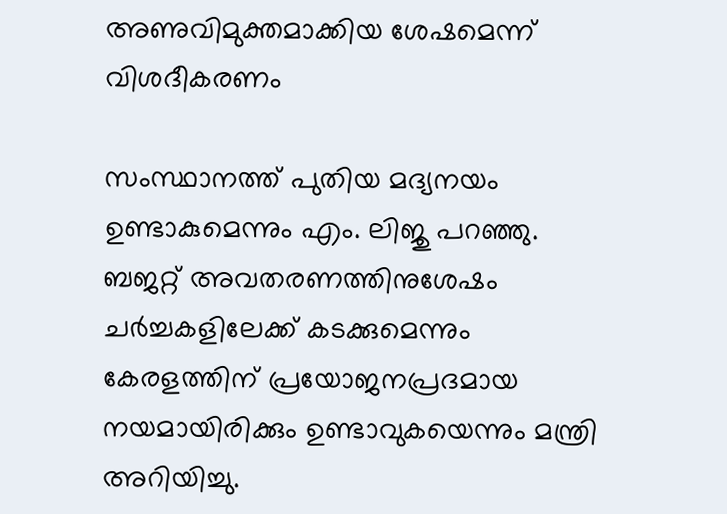അണുവിമുക്തമാക്കിയ ശേഷമെന്ന് വിശദീകരണം

സംസ്ഥാനത്ത് പുതിയ മദ്യനയം ഉണ്ടാകുമെന്നും എം. ലിജു പറഞ്ഞു. ബജറ്റ് അവതരണത്തിനുശേഷം ചർച്ചകളിലേക്ക് കടക്കുമെന്നും കേരളത്തിന് പ്രയോജനപ്രദമായ നയമായിരിക്കും ഉണ്ടാവുകയെന്നും മന്ത്രി അറിയിച്ചു.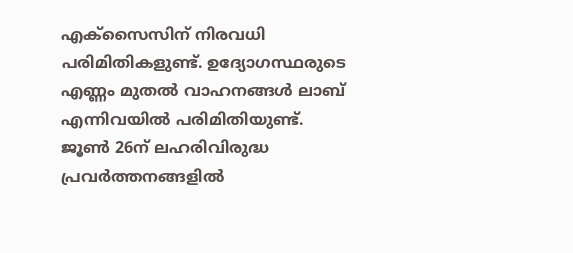എക്സൈസിന് നിരവധി പരിമിതികളുണ്ട്. ഉദ്യോഗസ്ഥരുടെ എണ്ണം മുതൽ വാഹനങ്ങൾ ലാബ് എന്നിവയിൽ പരിമിതിയുണ്ട്. ജൂൺ 26ന് ലഹരിവിരുദ്ധ പ്രവർത്തനങ്ങളിൽ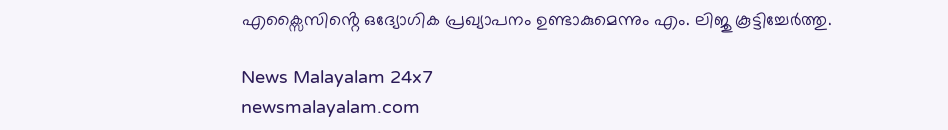എക്സൈസിൻ്റെ ഒദ്യോഗിക പ്രഖ്യാപനം ഉണ്ടാകുമെന്നും എം. ലിജു കൂട്ടിച്ചേർത്തു.

News Malayalam 24x7
newsmalayalam.com